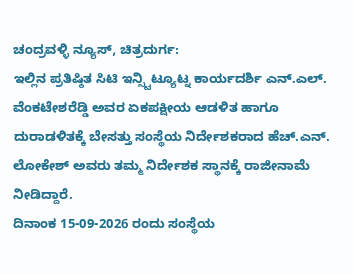ಚಂದ್ರವಳ್ಳಿ ನ್ಯೂಸ್, ಚಿತ್ರದುರ್ಗ:
ಇಲ್ಲಿನ ಪ್ರತಿಷ್ಠಿತ ಸಿಟಿ ಇನ್ಸ್ಟಿಟ್ಯೂಟ್ನ ಕಾರ್ಯದರ್ಶಿ ಎನ್.ಎಲ್. ವೆಂಕಟೇಶರೆಡ್ಡಿ ಅವರ ಏಕಪಕ್ಷೀಯ ಆಡಳಿತ ಹಾಗೂ ದುರಾಡಳಿತಕ್ಕೆ ಬೇಸತ್ತು ಸಂಸ್ಥೆಯ ನಿರ್ದೇಶಕರಾದ ಹೆಚ್.ಎನ್. ಲೋಕೇಶ್ ಅವರು ತಮ್ಮ ನಿರ್ದೇಶಕ ಸ್ಥಾನಕ್ಕೆ ರಾಜೀನಾಮೆ ನೀಡಿದ್ದಾರೆ.
ದಿನಾಂಕ 15-09-2026 ರಂದು ಸಂಸ್ಥೆಯ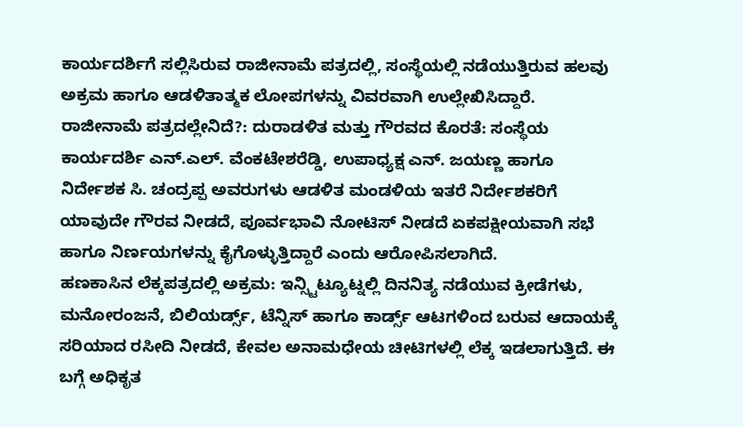ಕಾರ್ಯದರ್ಶಿಗೆ ಸಲ್ಲಿಸಿರುವ ರಾಜೀನಾಮೆ ಪತ್ರದಲ್ಲಿ, ಸಂಸ್ಥೆಯಲ್ಲಿ ನಡೆಯುತ್ತಿರುವ ಹಲವು ಅಕ್ರಮ ಹಾಗೂ ಆಡಳಿತಾತ್ಮಕ ಲೋಪಗಳನ್ನು ವಿವರವಾಗಿ ಉಲ್ಲೇಖಿಸಿದ್ದಾರೆ.
ರಾಜೀನಾಮೆ ಪತ್ರದಲ್ಲೇನಿದೆ?: ದುರಾಡಳಿತ ಮತ್ತು ಗೌರವದ ಕೊರತೆ: ಸಂಸ್ಥೆಯ ಕಾರ್ಯದರ್ಶಿ ಎನ್.ಎಲ್. ವೆಂಕಟೇಶರೆಡ್ಡಿ, ಉಪಾಧ್ಯಕ್ಷ ಎನ್. ಜಯಣ್ಣ ಹಾಗೂ ನಿರ್ದೇಶಕ ಸಿ. ಚಂದ್ರಪ್ಪ ಅವರುಗಳು ಆಡಳಿತ ಮಂಡಳಿಯ ಇತರೆ ನಿರ್ದೇಶಕರಿಗೆ ಯಾವುದೇ ಗೌರವ ನೀಡದೆ, ಪೂರ್ವಭಾವಿ ನೋಟಿಸ್ ನೀಡದೆ ಏಕಪಕ್ಷೀಯವಾಗಿ ಸಭೆ ಹಾಗೂ ನಿರ್ಣಯಗಳನ್ನು ಕೈಗೊಳ್ಳುತ್ತಿದ್ದಾರೆ ಎಂದು ಆರೋಪಿಸಲಾಗಿದೆ.
ಹಣಕಾಸಿನ ಲೆಕ್ಕಪತ್ರದಲ್ಲಿ ಅಕ್ರಮ: ಇನ್ಸ್ಟಿಟ್ಯೂಟ್ನಲ್ಲಿ ದಿನನಿತ್ಯ ನಡೆಯುವ ಕ್ರೀಡೆಗಳು, ಮನೋರಂಜನೆ, ಬಿಲಿಯರ್ಡ್ಸ್, ಟೆನ್ನಿಸ್ ಹಾಗೂ ಕಾರ್ಡ್ಸ್ ಆಟಗಳಿಂದ ಬರುವ ಆದಾಯಕ್ಕೆ ಸರಿಯಾದ ರಸೀದಿ ನೀಡದೆ, ಕೇವಲ ಅನಾಮಧೇಯ ಚೀಟಿಗಳಲ್ಲಿ ಲೆಕ್ಕ ಇಡಲಾಗುತ್ತಿದೆ. ಈ ಬಗ್ಗೆ ಅಧಿಕೃತ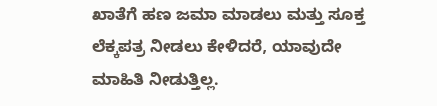ಖಾತೆಗೆ ಹಣ ಜಮಾ ಮಾಡಲು ಮತ್ತು ಸೂಕ್ತ ಲೆಕ್ಕಪತ್ರ ನೀಡಲು ಕೇಳಿದರೆ, ಯಾವುದೇ ಮಾಹಿತಿ ನೀಡುತ್ತಿಲ್ಲ.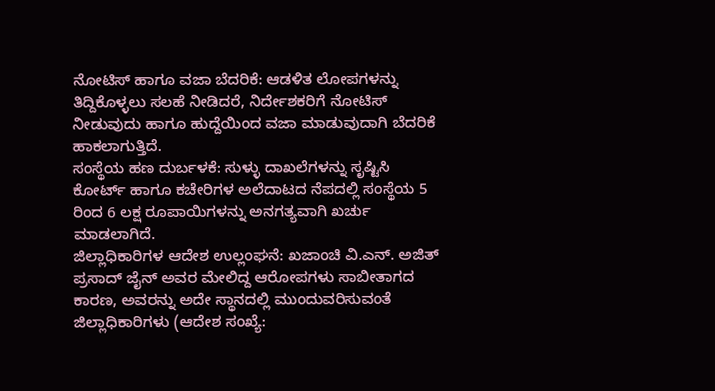ನೋಟಿಸ್ ಹಾಗೂ ವಜಾ ಬೆದರಿಕೆ: ಆಡಳಿತ ಲೋಪಗಳನ್ನು ತಿದ್ದಿಕೊಳ್ಳಲು ಸಲಹೆ ನೀಡಿದರೆ, ನಿರ್ದೇಶಕರಿಗೆ ನೋಟಿಸ್ ನೀಡುವುದು ಹಾಗೂ ಹುದ್ದೆಯಿಂದ ವಜಾ ಮಾಡುವುದಾಗಿ ಬೆದರಿಕೆ ಹಾಕಲಾಗುತ್ತಿದೆ.
ಸಂಸ್ಥೆಯ ಹಣ ದುರ್ಬಳಕೆ: ಸುಳ್ಳು ದಾಖಲೆಗಳನ್ನು ಸೃಷ್ಟಿಸಿ ಕೋರ್ಟ್ ಹಾಗೂ ಕಚೇರಿಗಳ ಅಲೆದಾಟದ ನೆಪದಲ್ಲಿ ಸಂಸ್ಥೆಯ 5 ರಿಂದ 6 ಲಕ್ಷ ರೂಪಾಯಿಗಳನ್ನು ಅನಗತ್ಯವಾಗಿ ಖರ್ಚು ಮಾಡಲಾಗಿದೆ.
ಜಿಲ್ಲಾಧಿಕಾರಿಗಳ ಆದೇಶ ಉಲ್ಲಂಘನೆ: ಖಜಾಂಚಿ ವಿ.ಎನ್. ಅಜಿತ್ ಪ್ರಸಾದ್ ಜೈನ್ ಅವರ ಮೇಲಿದ್ದ ಆರೋಪಗಳು ಸಾಬೀತಾಗದ ಕಾರಣ, ಅವರನ್ನು ಅದೇ ಸ್ಥಾನದಲ್ಲಿ ಮುಂದುವರಿಸುವಂತೆ ಜಿಲ್ಲಾಧಿಕಾರಿಗಳು (ಆದೇಶ ಸಂಖ್ಯೆ: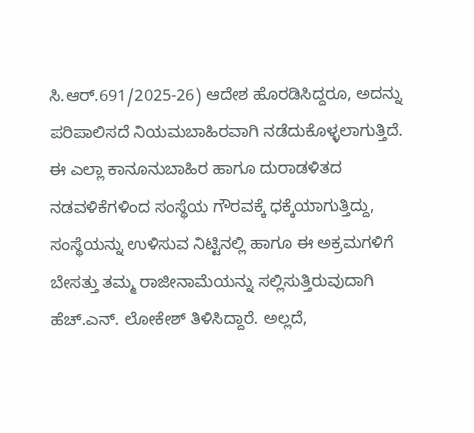ಸಿ.ಆರ್.691/2025-26) ಆದೇಶ ಹೊರಡಿಸಿದ್ದರೂ, ಅದನ್ನು ಪರಿಪಾಲಿಸದೆ ನಿಯಮಬಾಹಿರವಾಗಿ ನಡೆದುಕೊಳ್ಳಲಾಗುತ್ತಿದೆ.
ಈ ಎಲ್ಲಾ ಕಾನೂನುಬಾಹಿರ ಹಾಗೂ ದುರಾಡಳಿತದ ನಡವಳಿಕೆಗಳಿಂದ ಸಂಸ್ಥೆಯ ಗೌರವಕ್ಕೆ ಧಕ್ಕೆಯಾಗುತ್ತಿದ್ದು, ಸಂಸ್ಥೆಯನ್ನು ಉಳಿಸುವ ನಿಟ್ಟಿನಲ್ಲಿ ಹಾಗೂ ಈ ಅಕ್ರಮಗಳಿಗೆ ಬೇಸತ್ತು ತಮ್ಮ ರಾಜೀನಾಮೆಯನ್ನು ಸಲ್ಲಿಸುತ್ತಿರುವುದಾಗಿ ಹೆಚ್.ಎನ್. ಲೋಕೇಶ್ ತಿಳಿಸಿದ್ದಾರೆ. ಅಲ್ಲದೆ,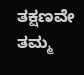ತಕ್ಷಣವೇ ತಮ್ಮ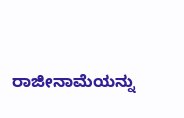ರಾಜೀನಾಮೆಯನ್ನು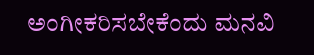ಅಂಗೀಕರಿಸಬೇಕೆಂದು ಮನವಿ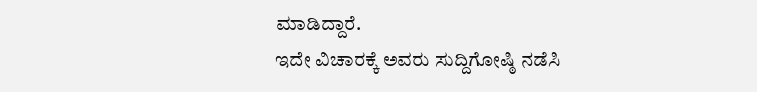ಮಾಡಿದ್ದಾರೆ.
ಇದೇ ವಿಚಾರಕ್ಕೆ ಅವರು ಸುದ್ದಿಗೋಷ್ಠಿ ನಡೆಸಿ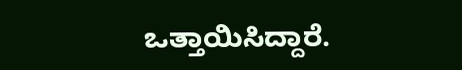ಒತ್ತಾಯಿಸಿದ್ದಾರೆ.